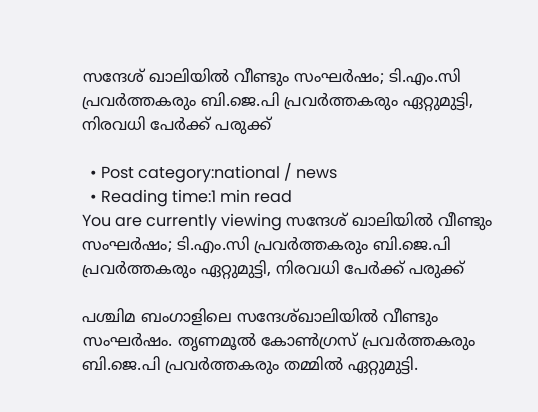സന്ദേശ് ഖാലിയില്‍ വീണ്ടും സംഘർഷം; ടി.എം.സി പ്രവര്‍ത്തകരും ബി.ജെ.പി പ്രവര്‍ത്തകരും ഏറ്റുമുട്ടി, നിരവധി പേർക്ക് പരുക്ക്

  • Post category:national / news
  • Reading time:1 min read
You are currently viewing സന്ദേശ് ഖാലിയില്‍ വീണ്ടും സംഘർഷം; ടി.എം.സി പ്രവര്‍ത്തകരും ബി.ജെ.പി പ്രവര്‍ത്തകരും ഏറ്റുമുട്ടി, നിരവധി പേർക്ക് പരുക്ക്

പശ്ചിമ ബംഗാളിലെ സന്ദേശ്ഖാലിയില്‍ വീണ്ടും സംഘര്‍ഷം. തൃണമൂല്‍ കോണ്‍ഗ്രസ് പ്രവര്‍ത്തകരും ബി.ജെ.പി പ്രവര്‍ത്തകരും തമ്മില്‍ ഏറ്റുമുട്ടി.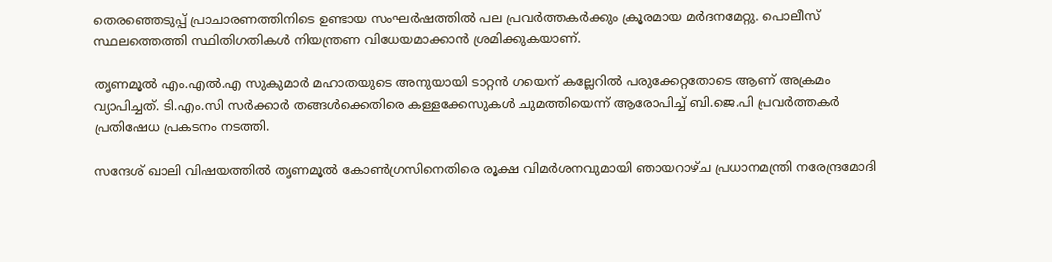തെരഞ്ഞെടുപ്പ് പ്രാചാരണത്തിനിടെ ഉണ്ടായ സംഘര്‍ഷത്തില്‍ പല പ്രവര്‍ത്തകര്‍ക്കും ക്രൂരമായ മര്‍ദനമേറ്റു. പൊലീസ് സ്ഥലത്തെത്തി സ്ഥിതിഗതികള്‍ നിയന്ത്രണ വിധേയമാക്കാന്‍ ശ്രമിക്കുകയാണ്.

തൃണമൂല്‍ എം.എല്‍.എ സുകുമാര്‍ മഹാതയുടെ അനുയായി ടാറ്റന്‍ ഗയെന് കല്ലേറില്‍ പരുക്കേറ്റതോടെ ആണ് അക്രമം വ്യാപിച്ചത്. ടി.എം.സി സർക്കാർ തങ്ങൾക്കെതിരെ കള്ളക്കേസുകൾ ചുമത്തിയെന്ന് ആരോപിച്ച് ബി.ജെ.പി പ്രവർത്തകർ പ്രതിഷേധ പ്രകടനം നടത്തി.

സന്ദേശ് ഖാലി വിഷയത്തിൽ തൃണമൂൽ കോൺഗ്രസിനെതിരെ രൂക്ഷ വിമർശനവുമായി ഞായറാഴ്‌ച പ്രധാനമന്ത്രി നരേന്ദ്രമോദി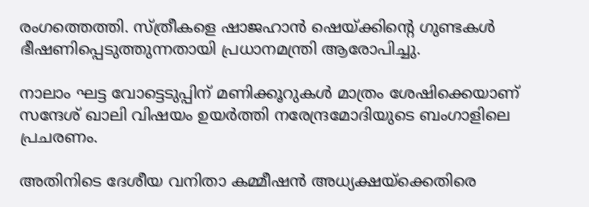രംഗത്തെത്തി. സ്ത്രീകളെ ഷാജഹാൻ ഷെയ്ക്കിൻ്റെ ഗുണ്ടകൾ ഭീഷണിപ്പെടുത്തുന്നതായി പ്രധാനമന്ത്രി ആരോപിച്ചു.

നാലാം ഘട്ട വോട്ടെടുപ്പിന് മണിക്കൂറുകൾ മാത്രം ശേഷിക്കെയാണ് സന്ദേശ് ഖാലി വിഷയം ഉയർത്തി നരേന്ദ്രമോദിയുടെ ബംഗാളിലെ പ്രചരണം.

അതിനിടെ ദേശീയ വനിതാ കമ്മീഷൻ അധ്യക്ഷയ്ക്കെതിരെ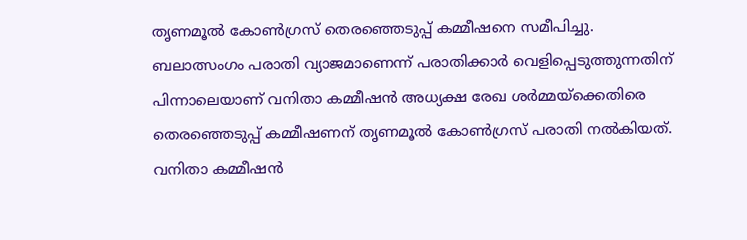തൃണമൂൽ കോൺഗ്രസ് തെരഞ്ഞെടുപ്പ് കമ്മീഷനെ സമീപിച്ചു. ബലാത്സംഗം പരാതി വ്യാജമാണെന്ന് പരാതിക്കാർ വെളിപ്പെടുത്തുന്നതിന് പിന്നാലെയാണ് വനിതാ കമ്മീഷൻ അധ്യക്ഷ രേഖ ശർമ്മയ്ക്കെതിരെ തെരഞ്ഞെടുപ്പ് കമ്മീഷണന് തൃണമൂൽ കോൺഗ്രസ് പരാതി നൽകിയത്. വനിതാ കമ്മീഷൻ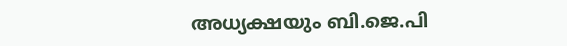അധ്യക്ഷയും ബി.ജെ.പി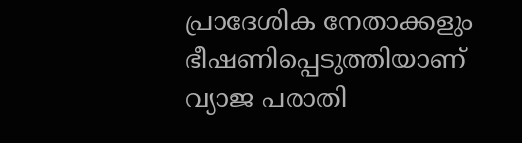പ്രാദേശിക നേതാക്കളും ഭീഷണിപ്പെടുത്തിയാണ് വ്യാജ പരാതി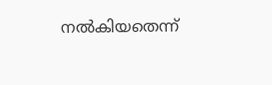നൽകിയതെന്ന്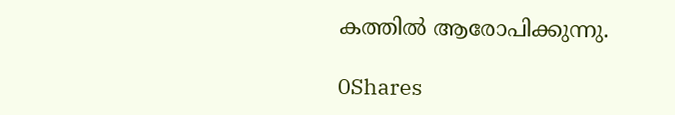കത്തിൽ ആരോപിക്കുന്നു.

0Shares